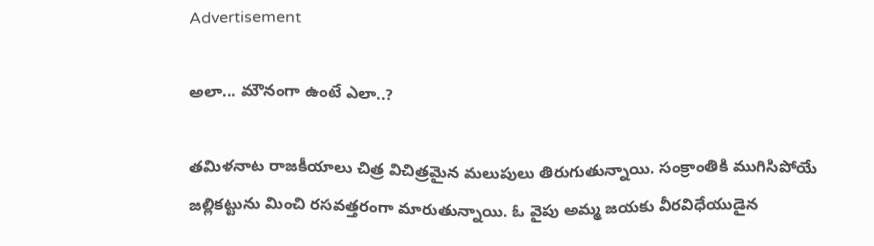Advertisement

అలా... మౌనంగా ఉంటే ఎలా..?

తమిళనాట రాజకీయాలు చిత్ర విచిత్రమైన మలుపులు తిరుగుతున్నాయి. సంక్రాంతికి ముగిసిపోయే జల్లికట్టును మించి రసవత్తరంగా మారుతున్నాయి. ఓ వైపు అమ్మ జయకు వీరవిధేయుడైన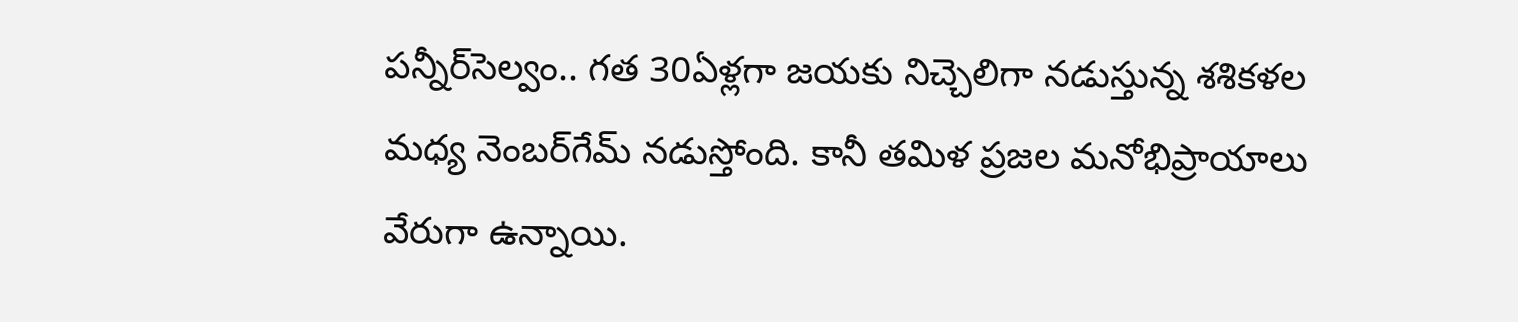పన్నీర్‌సెల్వం.. గత 30ఏళ్లగా జయకు నిచ్చెలిగా నడుస్తున్న శశికళల మధ్య నెంబర్‌గేమ్‌ నడుస్తోంది. కానీ తమిళ ప్రజల మనోభిప్రాయాలు వేరుగా ఉన్నాయి.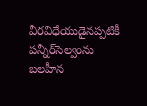వీరవిధేయుడైనప్పటికీ పన్నీర్‌సెల్వంను బలహీన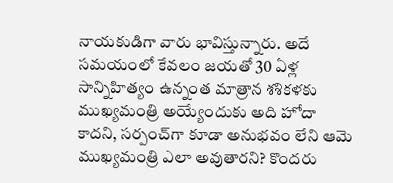నాయకుడిగా వారు భావిస్తున్నారు. అదే సమయంలో కేవలం జయతో 30 ఏళ్ల సాన్నిహిత్యం ఉన్నంత మాత్రాన శశికళకు ముఖ్యమంత్రి అయ్యేందుకు అది హోదా కాదని, సర్పంచ్‌గా కూడా అనుభవం లేని ఆమె ముఖ్యమంత్రి ఎలా అవుతారని? కొందరు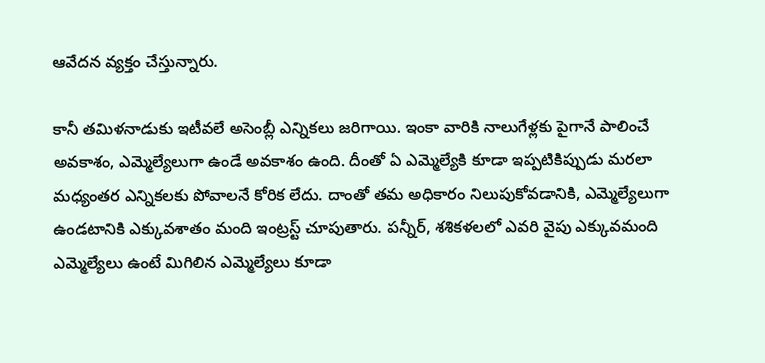ఆవేదన వ్యక్తం చేస్తున్నారు.

కానీ తమిళనాడుకు ఇటీవలే అసెంబ్లీ ఎన్నికలు జరిగాయి. ఇంకా వారికి నాలుగేళ్లకు పైగానే పాలించే అవకాశం, ఎమ్మెల్యేలుగా ఉండే అవకాశం ఉంది. దీంతో ఏ ఎమ్మెల్యేకి కూడా ఇప్పటికిప్పుడు మరలా మధ్యంతర ఎన్నికలకు పోవాలనే కోరిక లేదు. దాంతో తమ అధికారం నిలుపుకోవడానికి, ఎమ్మెల్యేలుగా ఉండటానికి ఎక్కువశాతం మంది ఇంట్రస్ట్‌ చూపుతారు. పన్నీర్‌, శశికళలలో ఎవరి వైపు ఎక్కువమంది ఎమ్మెల్యేలు ఉంటే మిగిలిన ఎమ్మెల్యేలు కూడా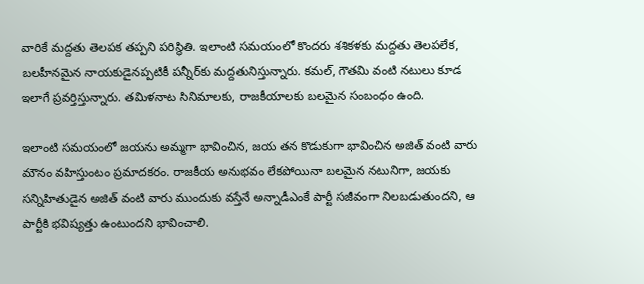వారికే మద్దతు తెలపక తప్పని పరిస్థితి. ఇలాంటి సమయంలో కొందరు శశికళకు మద్దతు తెలపలేక, బలహీనమైన నాయకుడైనప్పటికీ పన్నీర్‌కు మద్దతునిస్తున్నారు. కమల్‌, గౌతమి వంటి నటులు కూడ ఇలాగే ప్రవర్తిస్తున్నారు. తమిళనాట సినిమాలకు, రాజకీయాలకు బలమైన సంబంధం ఉంది.

ఇలాంటి సమయంలో జయను అమ్మగా భావించిన, జయ తన కొడుకుగా భావించిన అజిత్‌ వంటి వారు మౌనం వహిస్తుంటం ప్రమాదకరం. రాజకీయ అనుభవం లేకపోయినా బలమైన నటునిగా, జయకు సన్నిహితుడైన అజిత్‌ వంటి వారు ముందుకు వస్తేనే అన్నాడీఎంకే పార్టీ సజీవంగా నిలబడుతుందని, ఆ పార్టీకి భవిష్యత్తు ఉంటుందని భావించాలి.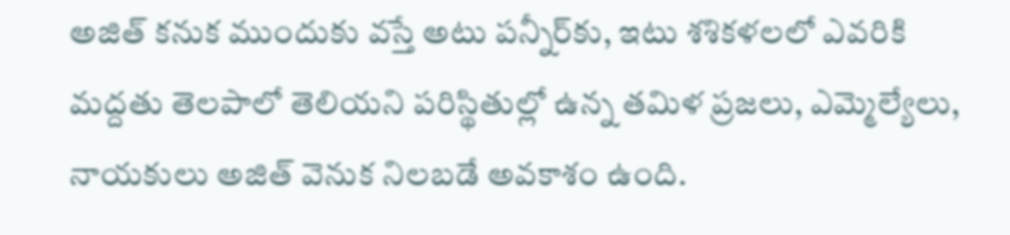అజిత్‌ కనుక ముందుకు వస్తే అటు పన్నీర్‌కు, ఇటు శశికళలలో ఎవరికి మద్దతు తెలపాలో తెలియని పరిస్థితుల్లో ఉన్న తమిళ ప్రజలు, ఎమ్మెల్యేలు, నాయకులు అజిత్‌ వెనుక నిలబడే అవకాశం ఉంది.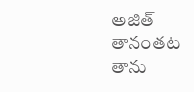అజిత్‌ తానంతట తాను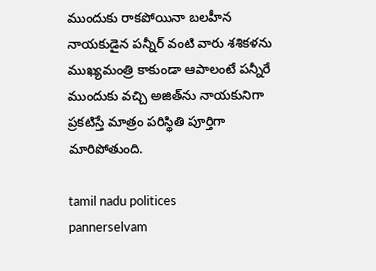ముందుకు రాకపోయినా బలహీన నాయకుడైన పన్నీర్‌ వంటి వారు శశికళను ముఖ్యమంత్రి కాకుండా ఆపాలంటే పన్నీరే ముందుకు వచ్చి అజిత్‌ను నాయకునిగా ప్రకటిస్తే మాత్రం పరిస్థితి పూర్తిగా మారిపోతుంది.

tamil nadu politices
pannerselvam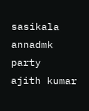sasikala
annadmk party
ajith kumar